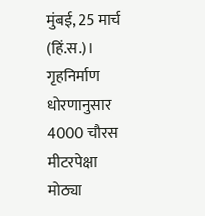मुंबई, 25 मार्च (हिं.स.)। गृहनिर्माण धोरणानुसार 4000 चौरस मीटरपेक्षा मोठ्या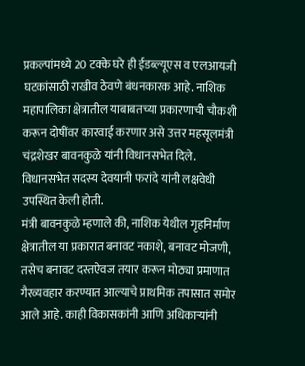प्रकल्पांमध्ये 20 टक्के घरे ही ईडब्ल्यूएस व एलआयजी घटकांसाठी राखीव ठेवणे बंधनकारक आहे. नाशिक महापालिका क्षेत्रातील याबाबतच्या प्रकारणाची चौकशी करून दोषींवर कारवाई करणार असे उत्तर महसूलमंत्री चंद्रशेखर बावनकुळे यांनी विधानसभेत दिले.
विधानसभेत सदस्य देवयानी फरांदे यांनी लक्षवेधी उपस्थित केली होती.
मंत्री बावनकुळे म्हणाले की, नाशिक येथील गृहनिर्माण क्षेत्रातील या प्रकारात बनावट नकाशे, बनावट मोजणी, तसेच बनावट दस्तऐवज तयार करून मोठ्या प्रमाणात गैरव्यवहार करण्यात आल्याचे प्राथमिक तपासात समोर आले आहे. काही विकासकांनी आणि अधिकाऱ्यांनी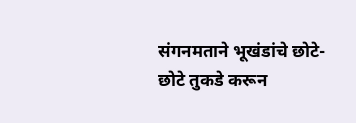संगनमताने भूखंडांचे छोटे-छोटे तुकडे करून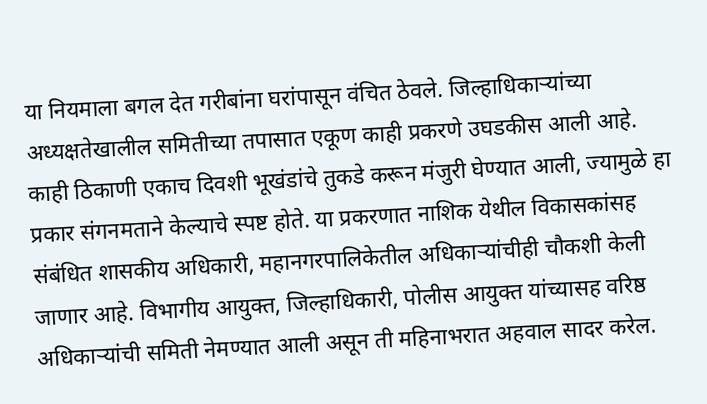या नियमाला बगल देत गरीबांना घरांपासून वंचित ठेवले. जिल्हाधिकाऱ्यांच्या अध्यक्षतेखालील समितीच्या तपासात एकूण काही प्रकरणे उघडकीस आली आहे. काही ठिकाणी एकाच दिवशी भूखंडांचे तुकडे करून मंजुरी घेण्यात आली, ज्यामुळे हा प्रकार संगनमताने केल्याचे स्पष्ट होते. या प्रकरणात नाशिक येथील विकासकांसह संबंधित शासकीय अधिकारी, महानगरपालिकेतील अधिकाऱ्यांचीही चौकशी केली जाणार आहे. विभागीय आयुक्त, जिल्हाधिकारी, पोलीस आयुक्त यांच्यासह वरिष्ठ अधिकाऱ्यांची समिती नेमण्यात आली असून ती महिनाभरात अहवाल सादर करेल.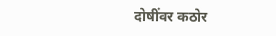दोषींवर कठोर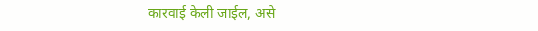कारवाई केली जाईल, असे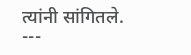त्यांनी सांगितले.
---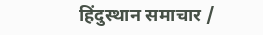हिंदुस्थान समाचार /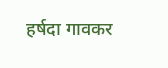हर्षदा गावकर